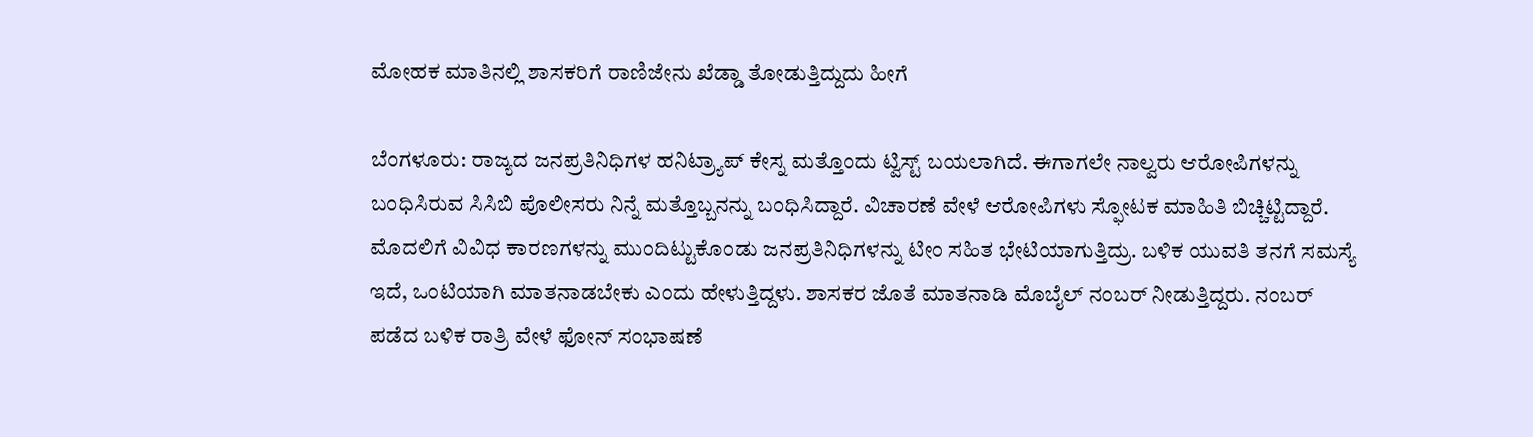ಮೋಹಕ ಮಾತಿನಲ್ಲಿ ಶಾಸಕರಿಗೆ ರಾಣಿಜೇನು ಖೆಡ್ಡಾ ತೋಡುತ್ತಿದ್ದುದು ಹೀಗೆ

ಬೆಂಗಳೂರು: ರಾಜ್ಯದ ಜನಪ್ರತಿನಿಧಿಗಳ ಹನಿಟ್ರ್ಯಾಪ್ ಕೇಸ್ನ ಮತ್ತೊಂದು ಟ್ವಿಸ್ಟ್ ಬಯಲಾಗಿದೆ. ಈಗಾಗಲೇ ನಾಲ್ವರು ಆರೋಪಿಗಳನ್ನು ಬಂಧಿಸಿರುವ ಸಿಸಿಬಿ ಪೊಲೀಸರು ನಿನ್ನೆ ಮತ್ತೊಬ್ಬನನ್ನು ಬಂಧಿಸಿದ್ದಾರೆ. ವಿಚಾರಣೆ ವೇಳೆ ಆರೋಪಿಗಳು ಸ್ಫೋಟಕ ಮಾಹಿತಿ ಬಿಚ್ಚಿಟ್ಟಿದ್ದಾರೆ. ಮೊದಲಿಗೆ ವಿವಿಧ ಕಾರಣಗಳನ್ನು ಮುಂದಿಟ್ಟುಕೊಂಡು ಜನಪ್ರತಿನಿಧಿಗಳನ್ನು ಟೀಂ ಸಹಿತ ಭೇಟಿಯಾಗುತ್ತಿದ್ರು. ಬಳಿಕ ಯುವತಿ ತನಗೆ ಸಮಸ್ಯೆ ಇದೆ, ಒಂಟಿಯಾಗಿ ಮಾತನಾಡಬೇಕು ಎಂದು ಹೇಳುತ್ತಿದ್ದಳು. ಶಾಸಕರ ಜೊತೆ ಮಾತನಾಡಿ ಮೊಬೈಲ್ ನಂಬರ್ ನೀಡುತ್ತಿದ್ದರು. ನಂಬರ್ ಪಡೆದ ಬಳಿಕ ರಾತ್ರಿ ವೇಳೆ ಫೋನ್ ಸಂಭಾಷಣೆ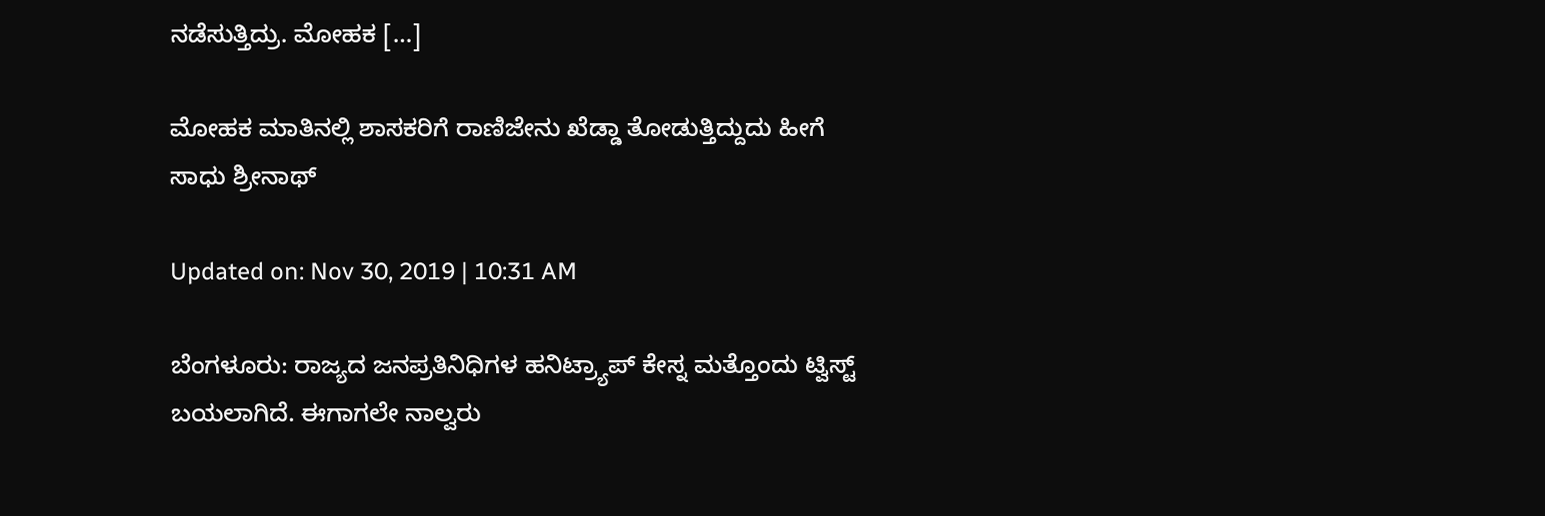ನಡೆಸುತ್ತಿದ್ರು. ಮೋಹಕ […]

ಮೋಹಕ ಮಾತಿನಲ್ಲಿ ಶಾಸಕರಿಗೆ ರಾಣಿಜೇನು ಖೆಡ್ಡಾ ತೋಡುತ್ತಿದ್ದುದು ಹೀಗೆ
ಸಾಧು ಶ್ರೀನಾಥ್

Updated on: Nov 30, 2019 | 10:31 AM

ಬೆಂಗಳೂರು: ರಾಜ್ಯದ ಜನಪ್ರತಿನಿಧಿಗಳ ಹನಿಟ್ರ್ಯಾಪ್ ಕೇಸ್ನ ಮತ್ತೊಂದು ಟ್ವಿಸ್ಟ್ ಬಯಲಾಗಿದೆ. ಈಗಾಗಲೇ ನಾಲ್ವರು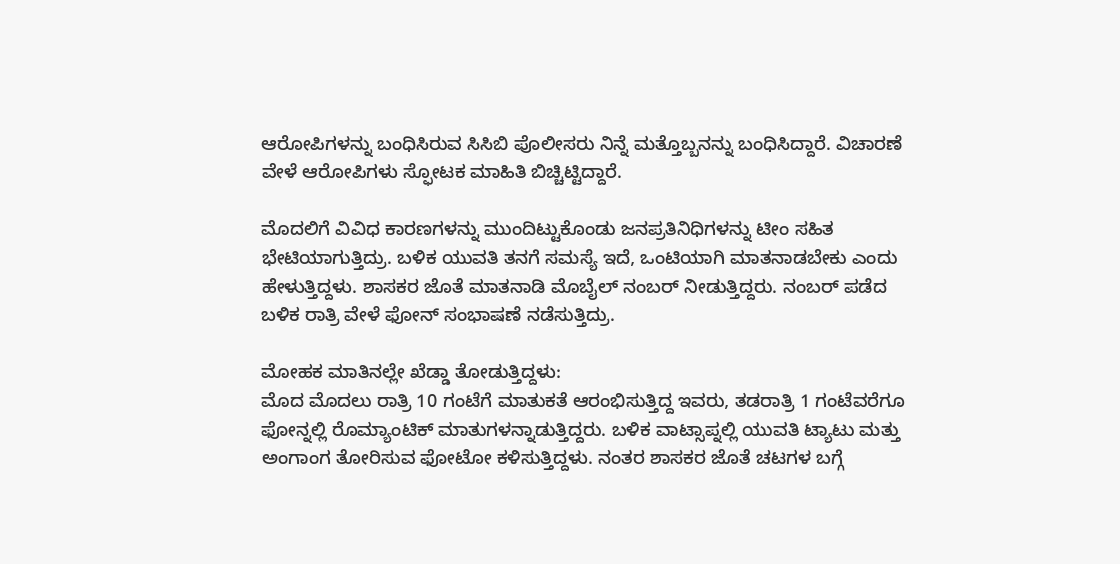ಆರೋಪಿಗಳನ್ನು ಬಂಧಿಸಿರುವ ಸಿಸಿಬಿ ಪೊಲೀಸರು ನಿನ್ನೆ ಮತ್ತೊಬ್ಬನನ್ನು ಬಂಧಿಸಿದ್ದಾರೆ. ವಿಚಾರಣೆ ವೇಳೆ ಆರೋಪಿಗಳು ಸ್ಫೋಟಕ ಮಾಹಿತಿ ಬಿಚ್ಚಿಟ್ಟಿದ್ದಾರೆ.

ಮೊದಲಿಗೆ ವಿವಿಧ ಕಾರಣಗಳನ್ನು ಮುಂದಿಟ್ಟುಕೊಂಡು ಜನಪ್ರತಿನಿಧಿಗಳನ್ನು ಟೀಂ ಸಹಿತ ಭೇಟಿಯಾಗುತ್ತಿದ್ರು. ಬಳಿಕ ಯುವತಿ ತನಗೆ ಸಮಸ್ಯೆ ಇದೆ, ಒಂಟಿಯಾಗಿ ಮಾತನಾಡಬೇಕು ಎಂದು ಹೇಳುತ್ತಿದ್ದಳು. ಶಾಸಕರ ಜೊತೆ ಮಾತನಾಡಿ ಮೊಬೈಲ್ ನಂಬರ್ ನೀಡುತ್ತಿದ್ದರು. ನಂಬರ್ ಪಡೆದ ಬಳಿಕ ರಾತ್ರಿ ವೇಳೆ ಫೋನ್ ಸಂಭಾಷಣೆ ನಡೆಸುತ್ತಿದ್ರು.

ಮೋಹಕ ಮಾತಿನಲ್ಲೇ ಖೆಡ್ಡಾ ತೋಡುತ್ತಿದ್ದಳು:
ಮೊದ ಮೊದಲು ರಾತ್ರಿ 10 ಗಂಟೆಗೆ ಮಾತುಕತೆ ಆರಂಭಿಸುತ್ತಿದ್ದ ಇವರು, ತಡರಾತ್ರಿ 1 ಗಂಟೆವರೆಗೂ ಫೋನ್ನಲ್ಲಿ ರೊಮ್ಯಾಂಟಿಕ್ ಮಾತುಗಳನ್ನಾಡುತ್ತಿದ್ದರು. ಬಳಿಕ ವಾಟ್ಸಾಪ್ನಲ್ಲಿ ಯುವತಿ ಟ್ಯಾಟು ಮತ್ತು ಅಂಗಾಂಗ ತೋರಿಸುವ ಫೋಟೋ ಕಳಿಸುತ್ತಿದ್ದಳು. ನಂತರ ಶಾಸಕರ ಜೊತೆ ಚಟಗಳ ಬಗ್ಗೆ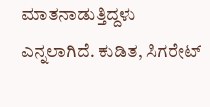ಮಾತನಾಡುತ್ತಿದ್ದಳು ಎನ್ನಲಾಗಿದೆ. ಕುಡಿತ, ಸಿಗರೇಟ್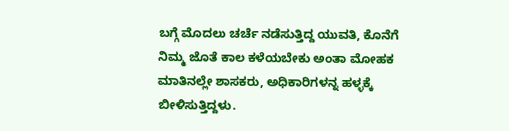ಬಗ್ಗೆ ಮೊದಲು ಚರ್ಚೆ ನಡೆಸುತ್ತಿದ್ದ ಯುವತಿ, ಕೊನೆಗೆ ನಿಮ್ಮ ಜೊತೆ ಕಾಲ ಕಳೆಯಬೇಕು ಅಂತಾ ಮೋಹಕ ಮಾತಿನಲ್ಲೇ ಶಾಸಕರು, ಅಧಿಕಾರಿಗಳನ್ನ ಹಳ್ಳಕ್ಕೆ ಬೀಳಿಸುತ್ತಿದ್ದಳು.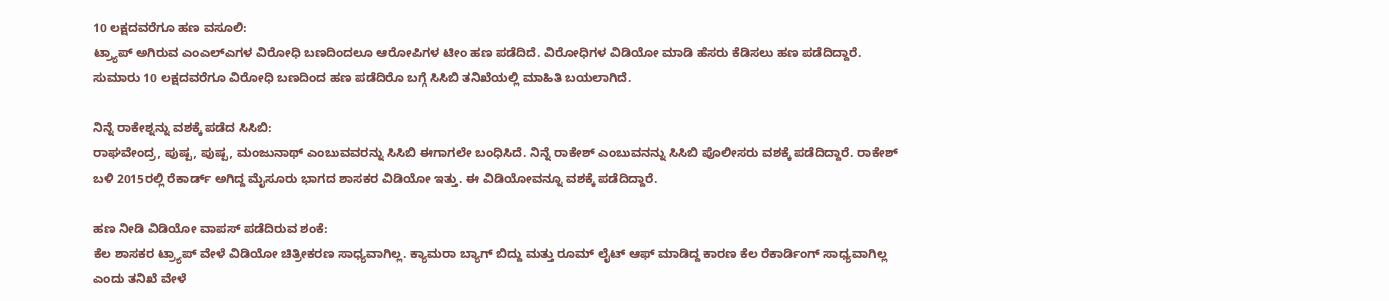10 ಲಕ್ಷದವರೆಗೂ ಹಣ ವಸೂಲಿ:
ಟ್ರ್ಯಾಪ್ ಅಗಿರುವ ಎಂಎಲ್ಎಗಳ ವಿರೋಧಿ ಬಣದಿಂದಲೂ ಆರೋಪಿಗಳ ಟೀಂ ಹಣ ಪಡೆದಿದೆ. ವಿರೋಧಿಗಳ ವಿಡಿಯೋ ಮಾಡಿ ಹೆಸರು ಕೆಡಿಸಲು ಹಣ ಪಡೆದಿದ್ದಾರೆ. ಸುಮಾರು 10 ಲಕ್ಷದವರೆಗೂ ವಿರೋಧಿ ಬಣದಿಂದ ಹಣ ಪಡೆದಿರೊ ಬಗ್ಗೆ ಸಿಸಿಬಿ ತನಿಖೆಯಲ್ಲಿ ಮಾಹಿತಿ ಬಯಲಾಗಿದೆ.

ನಿನ್ನೆ ರಾಕೇಶ್ನನ್ನು ವಶಕ್ಕೆ ಪಡೆದ ಸಿಸಿಬಿ:
ರಾಘವೇಂದ್ರ, ಪುಷ್ಪ, ಪುಷ್ಪ, ಮಂಜುನಾಥ್ ಎಂಬುವವರನ್ನು ಸಿಸಿಬಿ ಈಗಾಗಲೇ ಬಂಧಿಸಿದೆ. ನಿನ್ನೆ ರಾಕೇಶ್ ಎಂಬುವನನ್ನು ಸಿಸಿಬಿ ಪೊಲೀಸರು ವಶಕ್ಕೆ ಪಡೆದಿದ್ದಾರೆ. ರಾಕೇಶ್ ಬಳಿ 2015ರಲ್ಲಿ ರೆಕಾರ್ಡ್ ಅಗಿದ್ದ ಮೈಸೂರು ಭಾಗದ ಶಾಸಕರ ವಿಡಿಯೋ ಇತ್ತು. ಈ ವಿಡಿಯೋವನ್ನೂ ವಶಕ್ಕೆ ಪಡೆದಿದ್ದಾರೆ.

ಹಣ ನೀಡಿ ವಿಡಿಯೋ ವಾಪಸ್ ಪಡೆದಿರುವ ಶಂಕೆ:
ಕೆಲ ಶಾಸಕರ ಟ್ರ್ಯಾಪ್ ವೇಳೆ ವಿಡಿಯೋ ಚಿತ್ರೀಕರಣ ಸಾಧ್ಯವಾಗಿಲ್ಲ. ಕ್ಯಾಮರಾ ಬ್ಯಾಗ್ ಬಿದ್ದು ಮತ್ತು ರೂಮ್ ಲೈಟ್ ಆಫ್ ಮಾಡಿದ್ದ ಕಾರಣ ಕೆಲ ರೆಕಾರ್ಡಿಂಗ್ ಸಾಧ್ಯವಾಗಿಲ್ಲ ಎಂದು ತನಿಖೆ ವೇಳೆ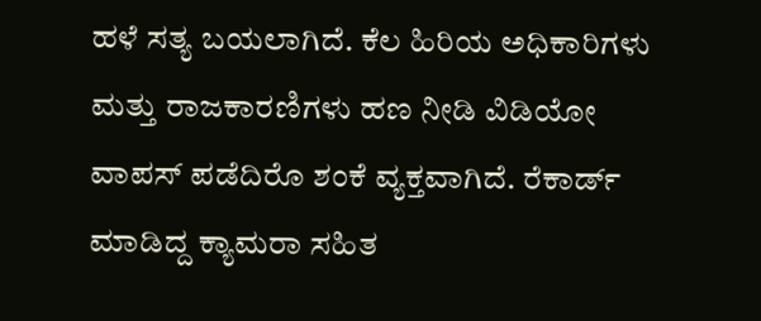ಹಳೆ ಸತ್ಯ ಬಯಲಾಗಿದೆ. ಕೆಲ ಹಿರಿಯ ಅಧಿಕಾರಿಗಳು ಮತ್ತು ರಾಜಕಾರಣಿಗಳು ಹಣ ನೀಡಿ ವಿಡಿಯೋ ವಾಪಸ್ ಪಡೆದಿರೊ ಶಂಕೆ ವ್ಯಕ್ತವಾಗಿದೆ. ರೆಕಾರ್ಡ್ ಮಾಡಿದ್ದ ಕ್ಯಾಮರಾ ಸಹಿತ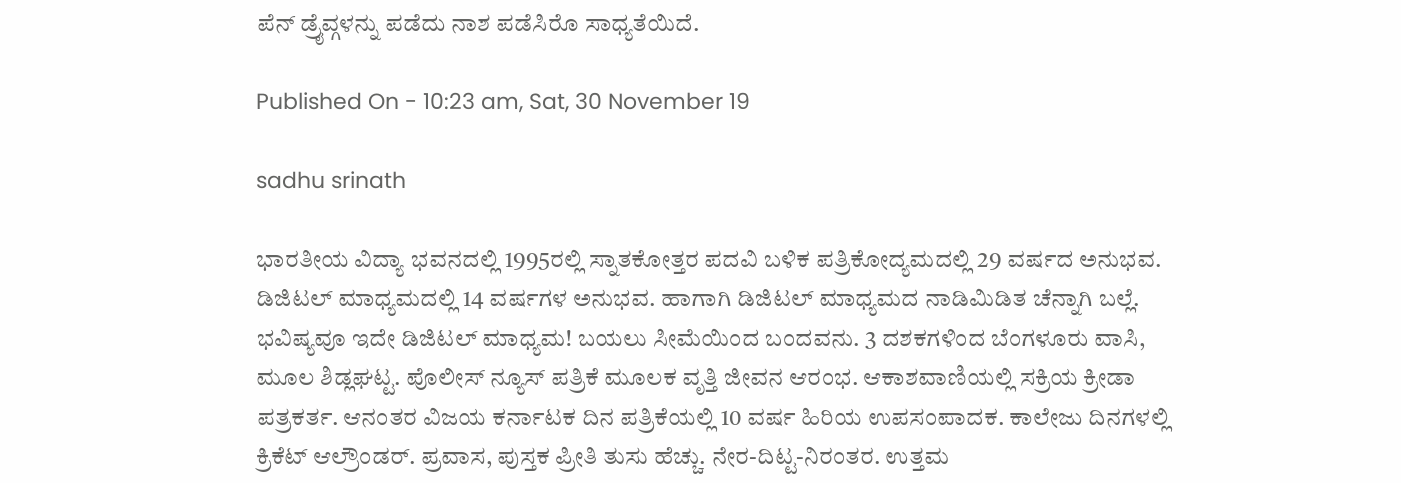ಪೆನ್ ಡ್ರೈವ್ಗಳನ್ನು ಪಡೆದು ನಾಶ ಪಡೆಸಿರೊ ಸಾಧ್ಯತೆಯಿದೆ.

Published On - 10:23 am, Sat, 30 November 19

sadhu srinath

ಭಾರತೀಯ ವಿದ್ಯಾ ಭವನದಲ್ಲಿ 1995ರಲ್ಲಿ ಸ್ನಾತಕೋತ್ತರ ಪದವಿ ಬಳಿಕ ಪತ್ರಿಕೋದ್ಯಮದಲ್ಲಿ 29 ವರ್ಷದ ಅನುಭವ. ಡಿಜಿಟಲ್ ಮಾಧ್ಯಮದಲ್ಲಿ 14 ವರ್ಷಗಳ ಅನುಭವ. ಹಾಗಾಗಿ ಡಿಜಿಟಲ್ ಮಾಧ್ಯಮದ ನಾಡಿಮಿಡಿತ ಚೆನ್ನಾಗಿ ಬಲ್ಲೆ. ಭವಿಷ್ಯವೂ ಇದೇ ಡಿಜಿಟಲ್ ಮಾಧ್ಯಮ! ಬಯಲು ಸೀಮೆಯಿಂದ ಬಂದವನು. 3 ದಶಕಗಳಿಂದ ಬೆಂಗಳೂರು ವಾಸಿ, ಮೂಲ ಶಿಡ್ಲಘಟ್ಟ. ಪೊಲೀಸ್ ನ್ಯೂಸ್ ಪತ್ರಿಕೆ ಮೂಲಕ ವೃತ್ತಿ ಜೀವನ ಆರಂಭ. ಆಕಾಶವಾಣಿಯಲ್ಲಿ ಸಕ್ರಿಯ ಕ್ರೀಡಾ ಪತ್ರಕರ್ತ. ಆನಂತರ ವಿಜಯ ಕರ್ನಾಟಕ ದಿನ ಪತ್ರಿಕೆಯಲ್ಲಿ 10 ವರ್ಷ ಹಿರಿಯ ಉಪಸಂಪಾದಕ. ಕಾಲೇಜು ದಿನಗಳಲ್ಲಿ ಕ್ರಿಕೆಟ್ ಆಲ್ರೌಂಡರ್. ಪ್ರವಾಸ, ಪುಸ್ತಕ ಪ್ರೀತಿ ತುಸು ಹೆಚ್ಚು. ನೇರ-ದಿಟ್ಟ-ನಿರಂತರ. ಉತ್ತಮ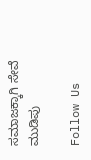ಸಮಾಜಕ್ಕಾಗಿ ಸೇವೆ ಮುಡಿಪು

Follow Us